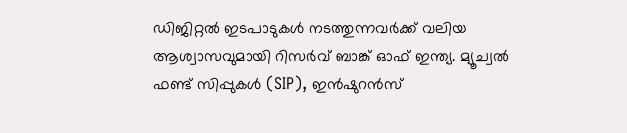ഡിജിറ്റൽ ഇടപാടുകൾ നടത്തുന്നവർക്ക് വലിയ ആശ്വാസവുമായി റിസർവ് ബാങ്ക് ഓഫ് ഇന്ത്യ. മ്യൂച്വൽ ഫണ്ട് സിപ്പുകൾ (SIP), ഇൻഷുറൻസ്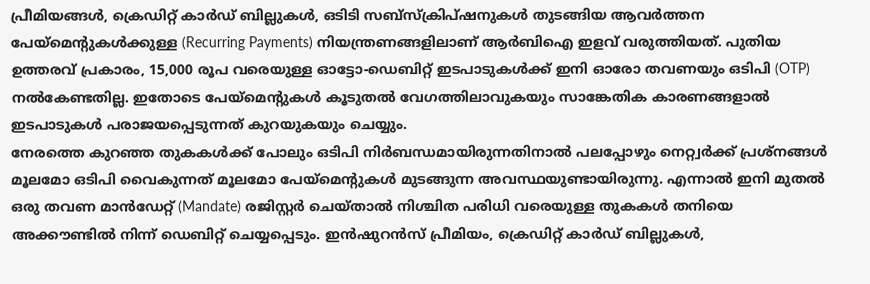പ്രീമിയങ്ങൾ, ക്രെഡിറ്റ് കാർഡ് ബില്ലുകൾ, ഒടിടി സബ്സ്ക്രിപ്ഷനുകൾ തുടങ്ങിയ ആവർത്തന പേയ്മെന്റുകൾക്കുള്ള (Recurring Payments) നിയന്ത്രണങ്ങളിലാണ് ആർബിഐ ഇളവ് വരുത്തിയത്. പുതിയ ഉത്തരവ് പ്രകാരം, 15,000 രൂപ വരെയുള്ള ഓട്ടോ-ഡെബിറ്റ് ഇടപാടുകൾക്ക് ഇനി ഓരോ തവണയും ഒടിപി (OTP) നൽകേണ്ടതില്ല. ഇതോടെ പേയ്മെന്റുകൾ കൂടുതൽ വേഗത്തിലാവുകയും സാങ്കേതിക കാരണങ്ങളാൽ ഇടപാടുകൾ പരാജയപ്പെടുന്നത് കുറയുകയും ചെയ്യും.
നേരത്തെ കുറഞ്ഞ തുകകൾക്ക് പോലും ഒടിപി നിർബന്ധമായിരുന്നതിനാൽ പലപ്പോഴും നെറ്റ്വർക്ക് പ്രശ്നങ്ങൾ മൂലമോ ഒടിപി വൈകുന്നത് മൂലമോ പേയ്മെന്റുകൾ മുടങ്ങുന്ന അവസ്ഥയുണ്ടായിരുന്നു. എന്നാൽ ഇനി മുതൽ ഒരു തവണ മാൻഡേറ്റ് (Mandate) രജിസ്റ്റർ ചെയ്താൽ നിശ്ചിത പരിധി വരെയുള്ള തുകകൾ തനിയെ അക്കൗണ്ടിൽ നിന്ന് ഡെബിറ്റ് ചെയ്യപ്പെടും. ഇൻഷുറൻസ് പ്രീമിയം, ക്രെഡിറ്റ് കാർഡ് ബില്ലുകൾ,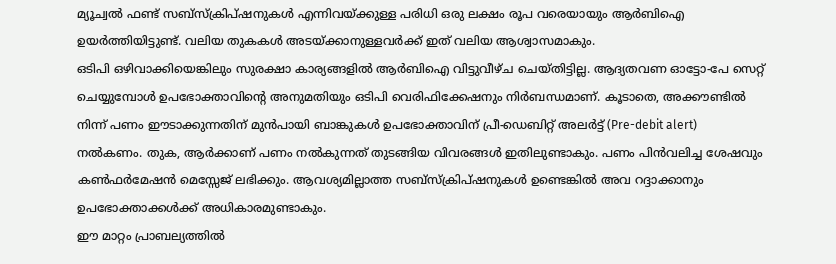മ്യൂച്വൽ ഫണ്ട് സബ്സ്ക്രിപ്ഷനുകൾ എന്നിവയ്ക്കുള്ള പരിധി ഒരു ലക്ഷം രൂപ വരെയായും ആർബിഐ ഉയർത്തിയിട്ടുണ്ട്. വലിയ തുകകൾ അടയ്ക്കാനുള്ളവർക്ക് ഇത് വലിയ ആശ്വാസമാകും.
ഒടിപി ഒഴിവാക്കിയെങ്കിലും സുരക്ഷാ കാര്യങ്ങളിൽ ആർബിഐ വിട്ടുവീഴ്ച ചെയ്തിട്ടില്ല. ആദ്യതവണ ഓട്ടോ-പേ സെറ്റ് ചെയ്യുമ്പോൾ ഉപഭോക്താവിന്റെ അനുമതിയും ഒടിപി വെരിഫിക്കേഷനും നിർബന്ധമാണ്. കൂടാതെ, അക്കൗണ്ടിൽ നിന്ന് പണം ഈടാക്കുന്നതിന് മുൻപായി ബാങ്കുകൾ ഉപഭോക്താവിന് പ്രീ-ഡെബിറ്റ് അലർട്ട് (Pre-debit alert) നൽകണം. തുക, ആർക്കാണ് പണം നൽകുന്നത് തുടങ്ങിയ വിവരങ്ങൾ ഇതിലുണ്ടാകും. പണം പിൻവലിച്ച ശേഷവും കൺഫർമേഷൻ മെസ്സേജ് ലഭിക്കും. ആവശ്യമില്ലാത്ത സബ്സ്ക്രിപ്ഷനുകൾ ഉണ്ടെങ്കിൽ അവ റദ്ദാക്കാനും ഉപഭോക്താക്കൾക്ക് അധികാരമുണ്ടാകും.
ഈ മാറ്റം പ്രാബല്യത്തിൽ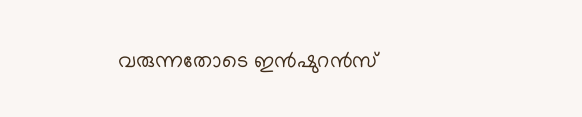വരുന്നതോടെ ഇൻഷുറൻസ്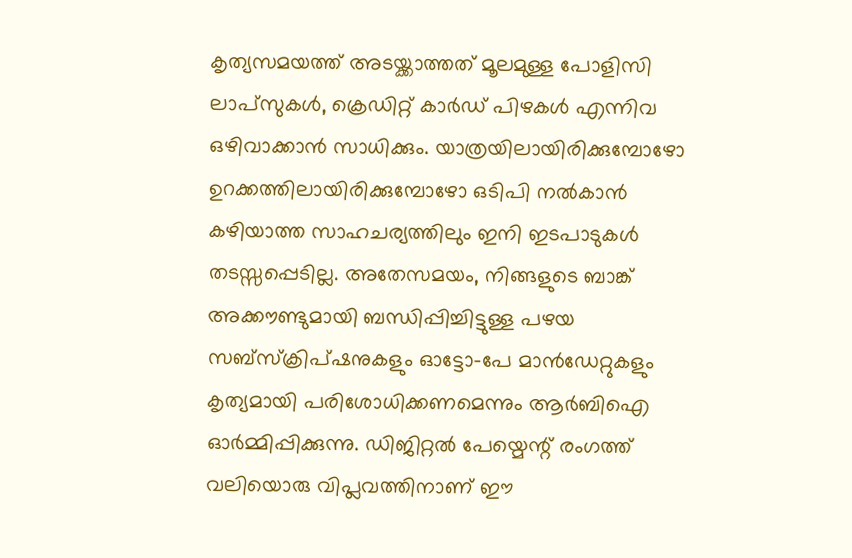കൃത്യസമയത്ത് അടയ്ക്കാത്തത് മൂലമുള്ള പോളിസി ലാപ്സുകൾ, ക്രെഡിറ്റ് കാർഡ് പിഴകൾ എന്നിവ ഒഴിവാക്കാൻ സാധിക്കും. യാത്രയിലായിരിക്കുമ്പോഴോ ഉറക്കത്തിലായിരിക്കുമ്പോഴോ ഒടിപി നൽകാൻ കഴിയാത്ത സാഹചര്യത്തിലും ഇനി ഇടപാടുകൾ തടസ്സപ്പെടില്ല. അതേസമയം, നിങ്ങളുടെ ബാങ്ക് അക്കൗണ്ടുമായി ബന്ധിപ്പിച്ചിട്ടുള്ള പഴയ സബ്സ്ക്രിപ്ഷനുകളും ഓട്ടോ-പേ മാൻഡേറ്റുകളും കൃത്യമായി പരിശോധിക്കണമെന്നും ആർബിഐ ഓർമ്മിപ്പിക്കുന്നു. ഡിജിറ്റൽ പേയ്മെന്റ് രംഗത്ത് വലിയൊരു വിപ്ലവത്തിനാണ് ഈ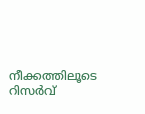നീക്കത്തിലൂടെ റിസർവ്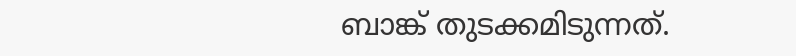ബാങ്ക് തുടക്കമിടുന്നത്.